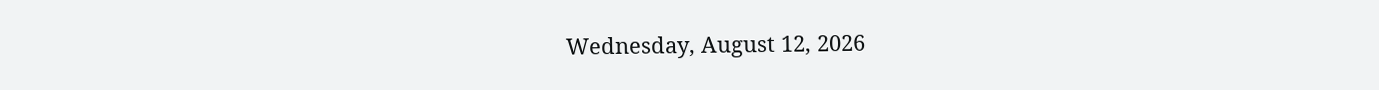Wednesday, August 12, 2026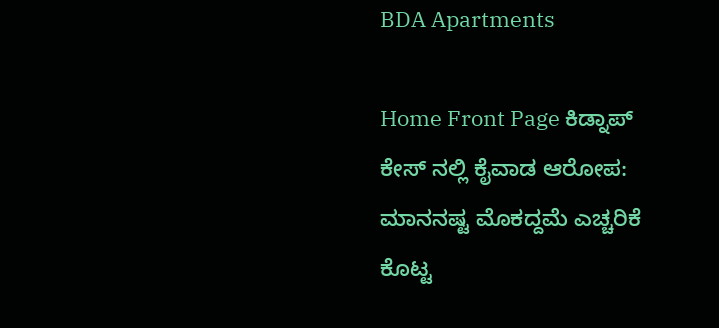BDA Apartments

Home Front Page ಕಿಡ್ನಾಪ್ ಕೇಸ್ ನಲ್ಲಿ ಕೈವಾಡ ಆರೋಪ: ಮಾನನಷ್ಟ ಮೊಕದ್ದಮೆ ಎಚ್ಚರಿಕೆ ಕೊಟ್ಟ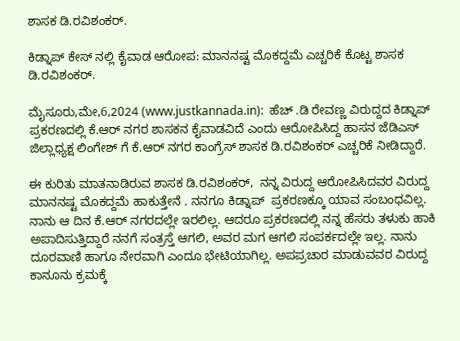ಶಾಸಕ ಡಿ.ರವಿಶಂಕರ್.

ಕಿಡ್ನಾಪ್ ಕೇಸ್ ನಲ್ಲಿ ಕೈವಾಡ ಆರೋಪ: ಮಾನನಷ್ಟ ಮೊಕದ್ದಮೆ ಎಚ್ಚರಿಕೆ ಕೊಟ್ಟ ಶಾಸಕ ಡಿ.ರವಿಶಂಕರ್.

ಮೈಸೂರು,ಮೇ,6,2024 (www.justkannada.in):  ಹೆಚ್ .ಡಿ ರೇವಣ್ಣ ವಿರುದ್ದದ ಕಿಡ್ನಾಪ್ ಪ್ರಕರಣದಲ್ಲಿ ಕೆ.ಆರ್ ನಗರ ಶಾಸಕನ ಕೈವಾಡವಿದೆ ಎಂದು ಆರೋಪಿಸಿದ್ದ ಹಾಸನ ಜೆಡಿಎಸ್ ಜಿಲ್ಲಾಧ್ಯಕ್ಷ ಲಿಂಗೇಶ್ ಗೆ ಕೆ.ಆರ್ ನಗರ ಕಾಂಗ್ರೆಸ್ ಶಾಸಕ ಡಿ.ರವಿಶಂಕರ್ ಎಚ್ಚರಿಕೆ ನೀಡಿದ್ದಾರೆ.

ಈ ಕುರಿತು ಮಾತನಾಡಿರುವ ಶಾಸಕ ಡಿ.ರವಿಶಂಕರ್,  ನನ್ನ ವಿರುದ್ದ ಆರೋಪಿಸಿದವರ ವಿರುದ್ದ ಮಾನನಷ್ಟ ಮೊಕದ್ದಮೆ ಹಾಕುತ್ತೇನೆ . ನನಗೂ ಕಿಡ್ನಾಪ್  ಪ್ರಕರಣಕ್ಕೂ ಯಾವ ಸಂಬಂಧವಿಲ್ಲ.  ನಾನು ಆ ದಿನ ಕೆ.ಆರ್ ನಗರದಲ್ಲೇ ಇರಲಿಲ್ಲ. ಆದರೂ ಪ್ರಕರಣದಲ್ಲಿ ನನ್ನ ಹೆಸರು ತಳುಕು ಹಾಕಿ ಅಪಾದಿಸುತ್ತಿದ್ದಾರೆ ನನಗೆ ಸಂತ್ರಸ್ತೆ ಆಗಲಿ, ಅವರ ಮಗ ಆಗಲಿ ಸಂಪರ್ಕದಲ್ಲೇ ಇಲ್ಲ. ನಾನು ದೂರವಾಣಿ ಹಾಗೂ ನೇರವಾಗಿ ಎಂದೂ ಭೇಟಿಯಾಗಿಲ್ಲ. ಅಪಪ್ರಚಾರ ಮಾಡುವವರ ವಿರುದ್ದ ಕಾನೂನು ಕ್ರಮಕ್ಕೆ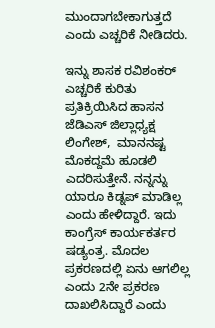ಮುಂದಾಗಬೇಕಾಗುತ್ತದೆ ಎಂದು ಎಚ್ಚರಿಕೆ ನೀಡಿದರು.

ಇನ್ನು ಶಾಸಕ ರವಿಶಂಕರ್ ಎಚ್ಚರಿಕೆ ಕುರಿತು ಪ್ರತಿಕ್ರಿಯಿಸಿದ ಹಾಸನ ಜೆಡಿಎಸ್ ಜಿಲ್ಲಾಧ್ಯಕ್ಷ ಲಿಂಗೇಶ್,  ಮಾನನಷ್ಟ ಮೊಕದ್ದಮೆ ಹೂಡಲಿ ಎದರಿಸುತ್ತೇನೆ. ನನ್ನನ್ನು ಯಾರೂ ಕಿಡ್ನಪ್ ಮಾಡಿಲ್ಲ ಎಂದು ಹೇಳಿದ್ದಾರೆ. ಇದು ಕಾಂಗ್ರೆಸ್ ಕಾರ್ಯಕರ್ತರ ಷಡ್ಯಂತ್ರ. ಮೊದಲ ಪ್ರಕರಣದಲ್ಲಿ ಏನು ಆಗಲಿಲ್ಲ ಎಂದು 2ನೇ ಪ್ರಕರಣ ದಾಖಲಿಸಿದ್ದಾರೆ ಎಂದು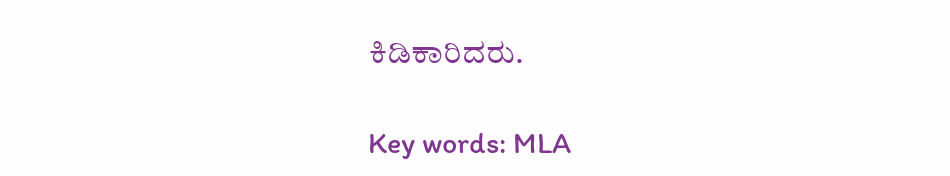ಕಿಡಿಕಾರಿದರು.

Key words: MLA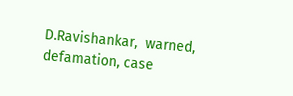D.Ravishankar,  warned, defamation, case